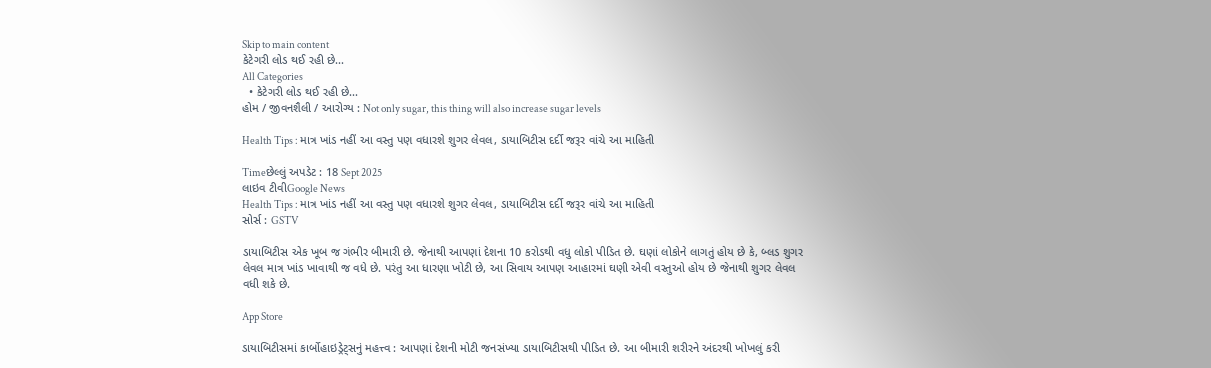Skip to main content
કેટેગરી લોડ થઈ રહી છે...
All Categories
  • કેટેગરી લોડ થઈ રહી છે...
હોમ / જીવનશૈલી / આરોગ્ય : Not only sugar, this thing will also increase sugar levels

Health Tips : માત્ર ખાંડ નહીં આ વસ્તુ પણ વધારશે શુગર લેવલ, ડાયાબિટીસ દર્દી જરૂર વાંચે આ માહિતી

Timeછેલ્લું અપડેટ : 18 Sept 2025
લાઇવ ટીવીGoogle News
Health Tips : માત્ર ખાંડ નહીં આ વસ્તુ પણ વધારશે શુગર લેવલ, ડાયાબિટીસ દર્દી જરૂર વાંચે આ માહિતી
સોર્સ : GSTV

ડાયાબિટીસ એક ખૂબ જ ગંભીર બીમારી છે. જેનાથી આપણાં દેશના 10 કરોડથી વધુ લોકો પીડિત છે. ઘણાં લોકોને લાગતું હોય છે કે, બ્લડ શુગર લેવલ માત્ર ખાંડ ખાવાથી જ વધે છે. પરંતુ આ ધારણા ખોટી છે, આ સિવાય આપણ આહારમાં ઘણી એવી વસ્તુઓ હોય છે જેનાથી શુગર લેવલ વધી શકે છે.

App Store

ડાયાબિટીસમાં કાર્બોહાઇડ્રેટ્સનું મહત્ત્વ : આપણાં દેશની મોટી જનસંખ્યા ડાયાબિટીસથી પીડિત છે. આ બીમારી શરીરને અંદરથી ખોખલું કરી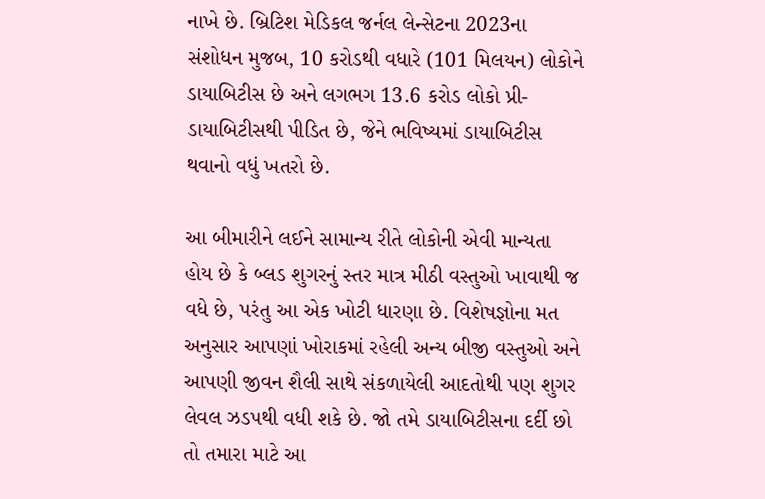નાખે છે. બ્રિટિશ મેડિકલ જર્નલ લેન્સેટના 2023ના સંશોધન મુજબ, 10 કરોડથી વધારે (101 મિલયન) લોકોને ડાયાબિટીસ છે અને લગભગ 13.6 કરોડ લોકો પ્રી-ડાયાબિટીસથી પીડિત છે, જેને ભવિષ્યમાં ડાયાબિટીસ થવાનો વધું ખતરો છે.

આ બીમારીને લઈને સામાન્ય રીતે લોકોની એવી માન્યતા હોય છે કે બ્લડ શુગરનું સ્તર માત્ર મીઠી વસ્તુઓ ખાવાથી જ વધે છે, પરંતુ આ એક ખોટી ધારણા છે. વિશેષજ્ઞોના મત અનુસાર આપણાં ખોરાકમાં રહેલી અન્ય બીજી વસ્તુઓ અને આપણી જીવન શૈલી સાથે સંકળાયેલી આદતોથી પણ શુગર લેવલ ઝડપથી વધી શકે છે. જો તમે ડાયાબિટીસના દર્દી છો તો તમારા માટે આ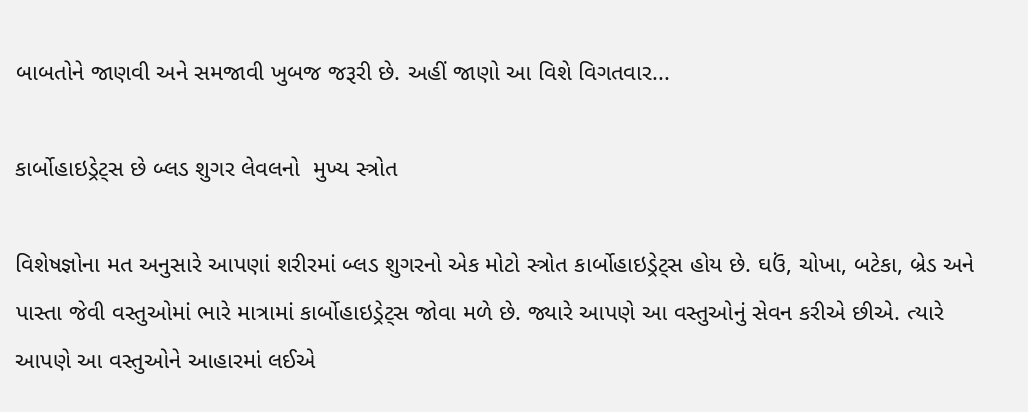બાબતોને જાણવી અને સમજાવી ખુબજ જરૂરી છે. અહીં જાણો આ વિશે વિગતવાર...

કાર્બોહાઇડ્રેટ્સ છે બ્લડ શુગર લેવલનો  મુખ્ય સ્ત્રોત

વિશેષજ્ઞોના મત અનુસારે આપણાં શરીરમાં બ્લડ શુગરનો એક મોટો સ્ત્રોત કાર્બોહાઇડ્રેટ્સ હોય છે. ઘઉં, ચોખા, બટેકા, બ્રેડ અને પાસ્તા જેવી વસ્તુઓમાં ભારે માત્રામાં કાર્બોહાઇડ્રેટ્સ જોવા મળે છે. જ્યારે આપણે આ વસ્તુઓનું સેવન કરીએ છીએ. ત્યારે આપણે આ વસ્તુઓને આહારમાં લઈએ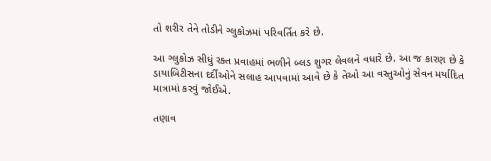તો શરીર તેને તોડીને ગ્લુકોઝમાં પરિવર્તિત કરે છે.

આ ગ્લુકોઝ સીધું રક્ત પ્રવાહમાં ભળીને બ્લડ શુગર લેવલને વધારે છે. આ જ કારણ છે કે ડાયાબિટીસના દર્દીઓને સલાહ આપવામાં આવે છે કે તેઓ આ વસ્તુઓનું સેવન મર્યાદિત માત્રામાં કરવું જોઈએ.

તણાવ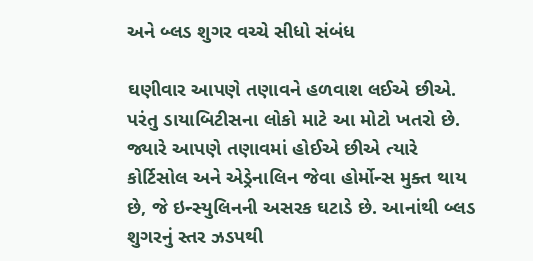અને બ્લડ શુગર વચ્ચે સીધો સંબંધ

ઘણીવાર આપણે તણાવને હળવાશ લઈએ છીએ. પરંતુ ડાયાબિટીસના લોકો માટે આ મોટો ખતરો છે. જ્યારે આપણે તણાવમાં હોઈએ છીએ ત્યારે કોર્ટિસોલ અને એડ્રેનાલિન જેવા હોર્મોન્સ મુક્ત થાય છે, જે ઇન્સ્યુલિનની અસરક ઘટાડે છે. આનાંથી બ્લડ શુગરનું સ્તર ઝડપથી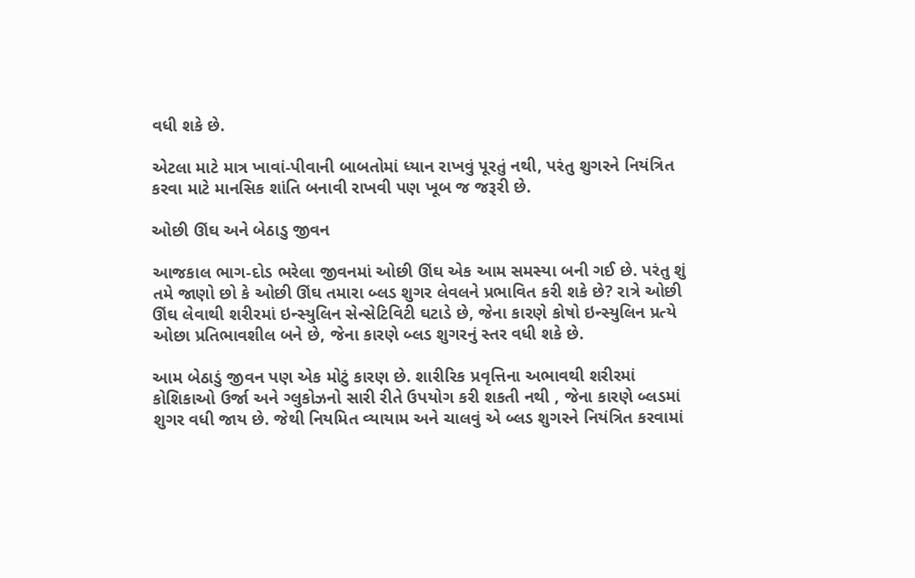વધી શકે છે.

એટલા માટે માત્ર ખાવાં-પીવાની બાબતોમાં ધ્યાન રાખવું પૂરતું નથી, પરંતુ શુગરને નિયંત્રિત કરવા માટે માનસિક શાંતિ બનાવી રાખવી પણ ખૂબ જ જરૂરી છે.

ઓછી ઊંઘ અને બેઠાડુ જીવન

આજકાલ ભાગ-દોડ ભરેલા જીવનમાં ઓછી ઊંઘ એક આમ સમસ્યા બની ગઈ છે. પરંતુ શું તમે જાણો છો કે ઓછી ઊંઘ તમારા બ્લડ શુગર લેવલને પ્રભાવિત કરી શકે છે? રાત્રે ઓછી ઊંઘ લેવાથી શરીરમાં ઇન્સ્યુલિન સેન્સેટિવિટી ઘટાડે છે, જેના કારણે કોષો ઇન્સ્યુલિન પ્રત્યે ઓછા પ્રતિભાવશીલ બને છે, જેના કારણે બ્લડ શુગરનું સ્તર વધી શકે છે.

આમ બેઠાડું જીવન પણ એક મોટું કારણ છે. શારીરિક પ્રવૃત્તિના અભાવથી શરીરમાં કોશિકાઓ ઉર્જા અને ગ્લુકોઝનો સારી રીતે ઉપયોગ કરી શકતી નથી , જેના કારણે બ્લડમાં શુગર વધી જાય છે. જેથી નિયમિત વ્યાયામ અને ચાલવું એ બ્લડ શુગરને નિયંત્રિત કરવામાં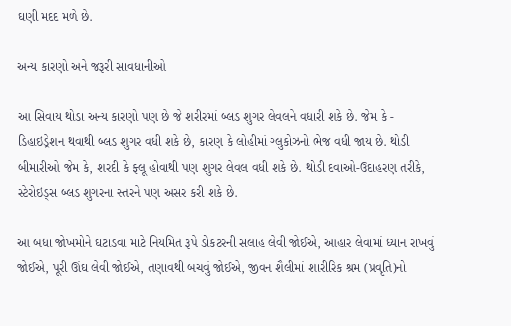ઘણી મદદ મળે છે.

અન્ય કારણો અને જરૂરી સાવધાનીઓ

આ સિવાય થોડા અન્ય કારણો પણ છે જે શરીરમાં બ્લડ શુગર લેવલને વધારી શકે છે. જેમ કે - ડિહાઇડ્રેશન થવાથી બ્લડ શુગર વધી શકે છે, કારણ કે લોહીમાં ગ્લુકોઝનો ભેજ વધી જાય છે. થોડી બીમારીઓ જેમ કે, શરદી કે ફ્લૂ હોવાથી પણ શુગર લેવલ વધી શકે છે. થોડી દવાઓ-ઉદાહરણ તરીકે, સ્ટેરોઇડ્સ બ્લડ શુગરના સ્તરને પણ અસર કરી શકે છે.

આ બધા જોખમોને ઘટાડવા માટે નિયમિત રૂપે ડોકટરની સલાહ લેવી જોઈએ, આહાર લેવામાં ધ્યાન રાખવું જોઈએ, પૂરી ઊંઘ લેવી જોઈએ, તણાવથી બચવું જોઈએ, જીવન શૈલીમાં શારીરિક શ્રમ (પ્રવૃતિ)નો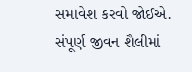સમાવેશ કરવો જોઈએ. સંપૂર્ણ જીવન શૈલીમાં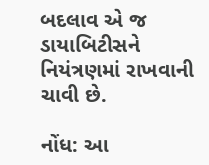બદલાવ એ જ ડાયાબિટીસને નિયંત્રણમાં રાખવાની ચાવી છે.

નોંધ: આ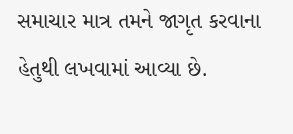સમાચાર માત્ર તમને જાગૃત કરવાના હેતુથી લખવામાં આવ્યા છે.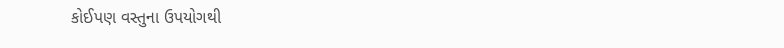કોઈપણ વસ્તુના ઉપયોગથી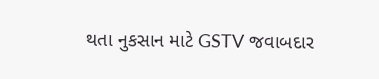થતા નુકસાન માટે GSTV જવાબદાર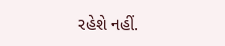રહેશે નહીં.